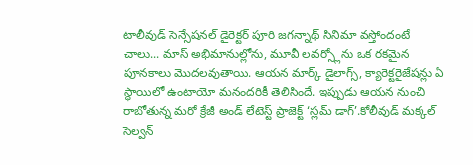టాలీవుడ్ సెన్సేషనల్ డైరెక్టర్ పూరి జగన్నాథ్ సినిమా వస్తోందంటే చాలు... మాస్ అభిమానుల్లోను, మూవీ లవర్స్లోను ఒక రకమైన పూనకాలు మొదలవుతాయి. ఆయన మార్క్ డైలాగ్స్, క్యారెక్టరైజేషన్లు ఏ స్థాయిలో ఉంటాయో మనందరికీ తెలిసిందే. ఇప్పుడు ఆయన నుంచి రాబోతున్న మరో క్రేజీ అండ్ లేటెస్ట్ ప్రాజెక్ట్ ‘స్లమ్ డాగ్’.కోలీవుడ్ మక్కల్ సెల్వన్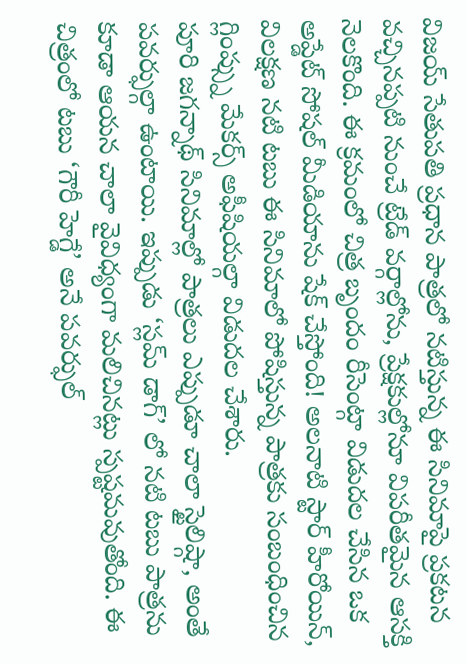విజయ్ సేతుపతి ప్రధాన పాత్రలో నటిస్తున్న ఈ సినిమాపై ప్రకటన వచ్చినప్పటి నుంచే ట్రేడ్ వర్గాల్లోను, ప్రేక్షకుల్లోనూ విపరీతమైన ఆసక్తి నెలకొంది. ఈ క్రమంలో చిత్ర బృందం రీసెంట్గా విడుదల చేసిన ఒక అప్డేట్ సోషల్ మీడియాను షేక్ చేస్తోంది! అలనాటి స్టార్ హీరోయిన్, విలక్షణ నటి టబు ఈ సినిమాలో పోషిస్తున్న పాత్రకు సంబంధించిన గ్లింప్స్ను మేకర్స్ అఫీషియల్గా విడుదల చేశారు.
పూరి జగన్నాథ్ సినిమాల్లో పాత్రలు ఎప్పుడూ చాలా స్టైలిష్గా, అంతే పవర్ఫుల్గా ఉంటాయి. ఇప్పుడు ‘స్లమ్ డాగ్’ లో నటి టబు పాత్రను కూడా ఆయన చాలా వైవిధ్యంగా మలిచినట్లు స్పష్టమవుతోంది. ఈ చిత్రంలో టబు ‘గౌరీ హెగ్డే’ అనే పవర్ఫుల్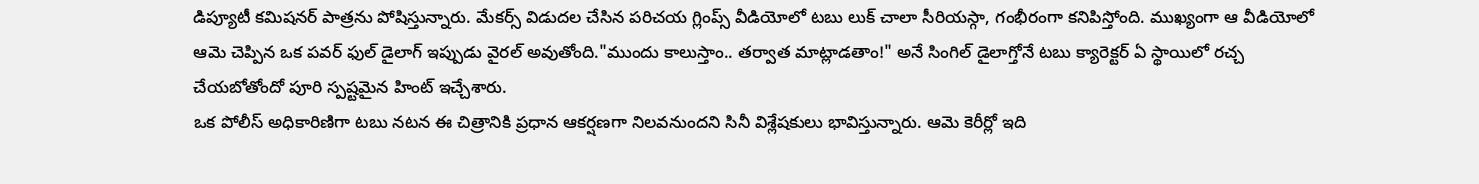డిప్యూటీ కమిషనర్ పాత్రను పోషిస్తున్నారు. మేకర్స్ విడుదల చేసిన పరిచయ గ్లింప్స్ వీడియోలో టబు లుక్ చాలా సీరియస్గా, గంభీరంగా కనిపిస్తోంది. ముఖ్యంగా ఆ వీడియోలో ఆమె చెప్పిన ఒక పవర్ ఫుల్ డైలాగ్ ఇప్పుడు వైరల్ అవుతోంది."ముందు కాలుస్తాం.. తర్వాత మాట్లాడతాం!" అనే సింగిల్ డైలాగ్తోనే టబు క్యారెక్టర్ ఏ స్థాయిలో రచ్చ చేయబోతోందో పూరి స్పష్టమైన హింట్ ఇచ్చేశారు.
ఒక పోలీస్ అధికారిణిగా టబు నటన ఈ చిత్రానికి ప్రధాన ఆకర్షణగా నిలవనుందని సినీ విశ్లేషకులు భావిస్తున్నారు. ఆమె కెరీర్లో ఇది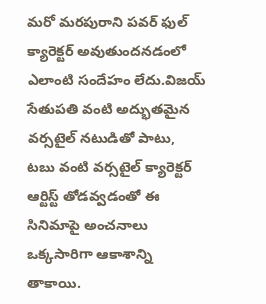మరో మరపురాని పవర్ ఫుల్ క్యారెక్టర్ అవుతుందనడంలో ఎలాంటి సందేహం లేదు.విజయ్ సేతుపతి వంటి అద్భుతమైన వర్సటైల్ నటుడితో పాటు, టబు వంటి వర్సటైల్ క్యారెక్టర్ ఆర్టిస్ట్ తోడవ్వడంతో ఈ సినిమాపై అంచనాలు ఒక్కసారిగా ఆకాశాన్ని తాకాయి.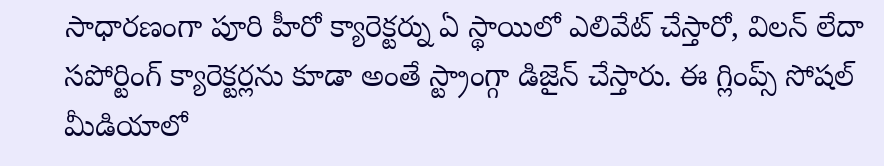సాధారణంగా పూరి హీరో క్యారెక్టర్ను ఏ స్థాయిలో ఎలివేట్ చేస్తారో, విలన్ లేదా సపోర్టింగ్ క్యారెక్టర్లను కూడా అంతే స్ట్రాంగ్గా డిజైన్ చేస్తారు. ఈ గ్లింప్స్ సోషల్ మీడియాలో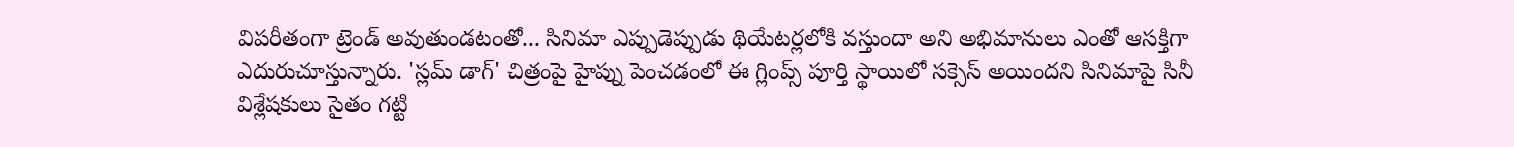విపరీతంగా ట్రెండ్ అవుతుండటంతో... సినిమా ఎప్పుడెప్పుడు థియేటర్లలోకి వస్తుందా అని అభిమానులు ఎంతో ఆసక్తిగా ఎదురుచూస్తున్నారు. 'స్లమ్ డాగ్' చిత్రంపై హైప్ను పెంచడంలో ఈ గ్లింప్స్ పూర్తి స్థాయిలో సక్సెస్ అయిందని సినిమాపై సినీ విశ్లేషకులు సైతం గట్టి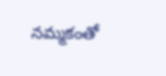నమ్మకంతో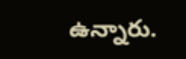ఉన్నారు.